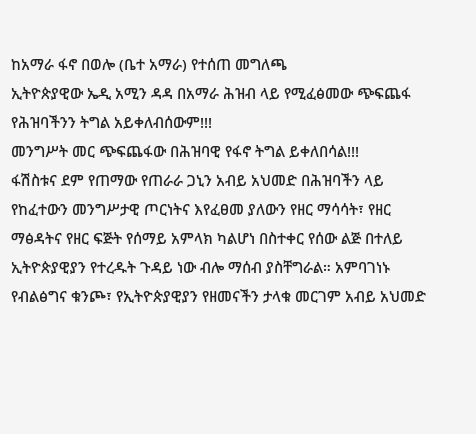ከአማራ ፋኖ በወሎ (ቤተ አማራ) የተሰጠ መግለጫ
ኢትዮጵያዊው ኤዲ አሚን ዳዳ በአማራ ሕዝብ ላይ የሚፈፅመው ጭፍጨፋ የሕዝባችንን ትግል አይቀለብሰውም!!!
መንግሥት መር ጭፍጨፋው በሕዝባዊ የፋኖ ትግል ይቀለበሳል!!!
ፋሽስቱና ደም የጠማው የጠራራ ጋኒን አብይ አህመድ በሕዝባችን ላይ የከፈተውን መንግሥታዊ ጦርነትና እየፈፀመ ያለውን የዘር ማሳሳት፣ የዘር ማፅዳትና የዘር ፍጅት የሰማይ አምላክ ካልሆነ በስተቀር የሰው ልጅ በተለይ ኢትዮጵያዊያን የተረዱት ጉዳይ ነው ብሎ ማሰብ ያስቸግራል። አምባገነኑ የብልፅግና ቁንጮ፣ የኢትዮጵያዊያን የዘመናችን ታላቁ መርገም አብይ አህመድ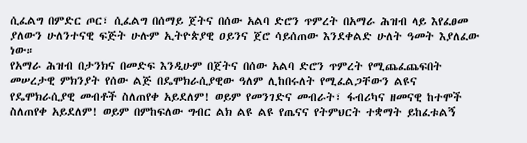ሲፈልግ በምድር ጦር፣ ሲፈልግ በሰማይ ጀትና በሰው አልባ ድሮን ጥምረት በአማራ ሕዝብ ላይ እየፈፀመ ያለውን ሁለንተናዊ ፍጅት ሁሉም ኢትዮጵያዊ ዐይንና ጀሮ ሳይሰጠው እንደቀልድ ሁለት ዓመት እያለፈው ነው።
የአማራ ሕዝብ በታንክና በመድፍ እንዲሁም በጀትና በሰው አልባ ድሮን ጥምረት የሚጨፈጨፍበት መሠረታዊ ምክንያት የሰው ልጅ በዴሞክራሲያዊው ዓለም ሊከበሩለት የሚፈልጋቸውን ልዩና የዴሞክራሲያዊ መብቶች ስለጠየቀ አይደለም! ወይም የመንገድና መብራት፣ ፋብሪካና ዘመናዊ ከተሞች ስለጠየቀ አይደለም! ወይም በምከፍለው ግብር ልክ ልዩ ልዩ የጤናና የትምህርት ተቋማት ይከፈቱልኝ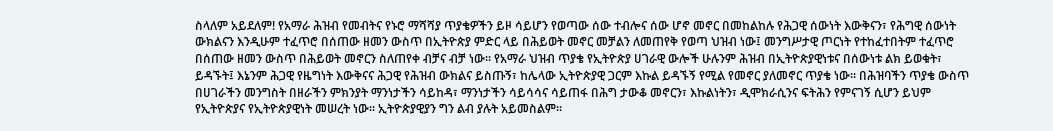ስላለም አይደለም! የአማራ ሕዝብ የመብትና የኑሮ ማሻሻያ ጥያቄዎችን ይዞ ሳይሆን የወጣው ሰው ተብሎና ሰው ሆኖ መኖር በመከልከሉ የሕጋዊ ሰውነት እውቅናን፣ የሕግዊ ሰውነት ውክልናን እንዲሁም ተፈጥሮ በሰጠው ዘመን ውስጥ በኢትዮጵያ ምድር ላይ በሕይወት መኖር መቻልን ለመጠየቅ የወጣ ህዝብ ነው፤ መንግሥታዊ ጦርነት የተከፈተበትም ተፈጥሮ በሰጠው ዘመን ውስጥ በሕይወት መኖርን ስለጠየቀ ብቻና ብቻ ነው። የአማራ ህዝብ ጥያቄ የኢትዮጵያ ሀገራዊ ውሎች ሁሉንም ሕዝብ በኢትዮጵያዊነቱና በሰውነቱ ልክ ይወቁት፣ ይዳኙት፤ እኔንም ሕጋዊ የዜግነት እውቅናና ሕጋዊ የሕዝብ ውክልና ይስጡኝ፣ ከሌላው ኢትዮጵያዊ ጋርም እኩል ይዳኙኝ የሚል የመኖር ያለመኖር ጥያቄ ነው። በሕዝባችን ጥያቄ ውስጥ በሀገራችን መንግስት በዘራችን ምክንያት ማንነታችን ሳይከዳ፣ ማንነታችን ሳይሳሳና ሳይጠፋ በሕግ ታውቆ መኖርን፣ እኩልነትን፣ ዲሞክራሲንና ፍትሕን የምናገኝ ሲሆን ይህም የኢትዮጵያና የኢትዮጵያዊነት መሠረት ነው። ኢትዮጵያዊያን ግን ልብ ያሉት አይመስልም።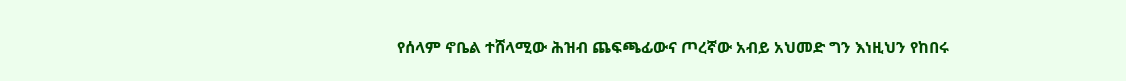የሰላም ኖቤል ተሸላሚው ሕዝብ ጨፍጫፊውና ጦረኛው አብይ አህመድ ግን እነዚህን የከበሩ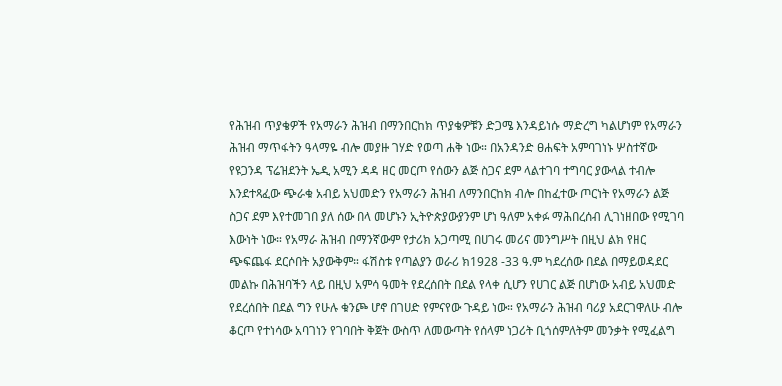የሕዝብ ጥያቄዎች የአማራን ሕዝብ በማንበርከክ ጥያቄዎቹን ድጋሜ እንዳይነሱ ማድረግ ካልሆነም የአማራን ሕዝብ ማጥፋትን ዓላማዬ ብሎ መያዙ ገሃድ የወጣ ሐቅ ነው። በአንዳንድ ፀሐፍት አምባገነኑ ሦስተኛው የዩጋንዳ ፕሬዝደንት ኤዲ አሚን ዳዳ ዘር መርጦ የሰውን ልጅ ስጋና ደም ላልተገባ ተግባር ያውላል ተብሎ እንደተጻፈው ጭራቁ አብይ አህመድን የአማራን ሕዝብ ለማንበርከክ ብሎ በከፈተው ጦርነት የአማራን ልጅ ስጋና ደም እየተመገበ ያለ ሰው በላ መሆኑን ኢትዮጵያውያንም ሆነ ዓለም አቀፉ ማሕበረሰብ ሊገነዘበው የሚገባ እውነት ነው። የአማራ ሕዝብ በማንኛውም የታሪክ አጋጣሚ በሀገሩ መሪና መንግሥት በዚህ ልክ የዘር ጭፍጨፋ ደርሶበት አያውቅም። ፋሽስቱ የጣልያን ወራሪ ክ1928 -33 ዓ.ም ካደረሰው በደል በማይወዳደር መልኩ በሕዝባችን ላይ በዚህ አምሳ ዓመት የደረሰበት በደል የላቀ ሲሆን የሀገር ልጅ በሆነው አብይ አህመድ የደረሰበት በደል ግን የሁሉ ቁንጮ ሆኖ በገሀድ የምናየው ጉዳይ ነው። የአማራን ሕዝብ ባሪያ አደርገዋለሁ ብሎ ቆርጦ የተነሳው አባገነን የገባበት ቅጀት ውስጥ ለመውጣት የሰላም ነጋሪት ቢጎሰምለትም መንቃት የሚፈልግ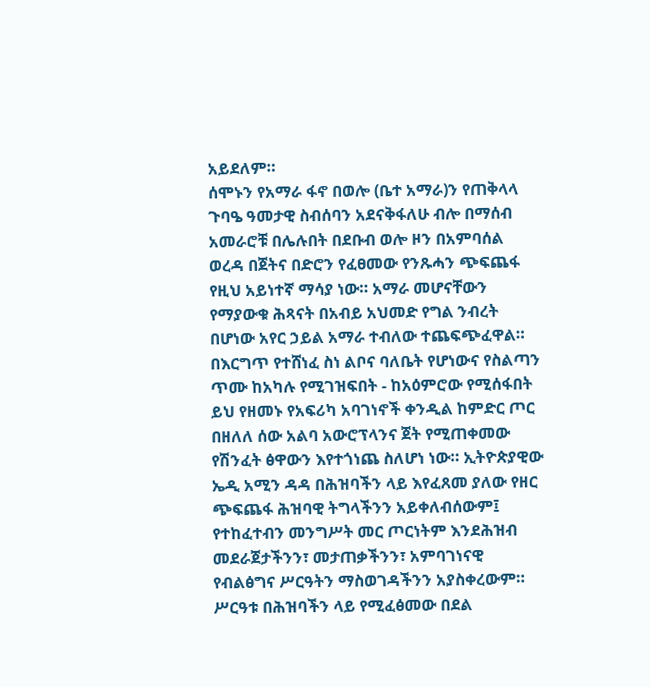አይደለም።
ሰሞኑን የአማራ ፋኖ በወሎ (ቤተ አማራ)ን የጠቅላላ ጉባዔ ዓመታዊ ስብሰባን አደናቅፋለሁ ብሎ በማሰብ አመራሮቹ በሌሉበት በደቡብ ወሎ ዞን በአምባሰል ወረዳ በጀትና በድሮን የፈፀመው የንጹሓን ጭፍጨፋ የዚህ አይነተኛ ማሳያ ነው። አማራ መሆናቸውን የማያውቁ ሕጻናት በአብይ አህመድ የግል ንብረት በሆነው አየር ኃይል አማራ ተብለው ተጨፍጭፈዋል።
በእርግጥ የተሸነፈ ስነ ልቦና ባለቤት የሆነውና የስልጣን ጥሙ ከአካሉ የሚገዝፍበት - ከአዕምሮው የሚሰፋበት ይህ የዘመኑ የአፍሪካ አባገነኖች ቀንዲል ከምድር ጦር በዘለለ ሰው አልባ አውሮፕላንና ጀት የሚጠቀመው የሽንፈት ፅዋውን እየተጎነጨ ስለሆነ ነው። ኢትዮጵያዊው ኤዲ አሚን ዳዳ በሕዝባችን ላይ እየፈጸመ ያለው የዘር ጭፍጨፋ ሕዝባዊ ትግላችንን አይቀለብሰውም፤ የተከፈተብን መንግሥት መር ጦርነትም እንደሕዝብ መደራጀታችንን፣ መታጠቃችንን፣ አምባገነናዊ የብልፅግና ሥርዓትን ማስወገዳችንን አያስቀረውም። ሥርዓቱ በሕዝባችን ላይ የሚፈፅመው በደል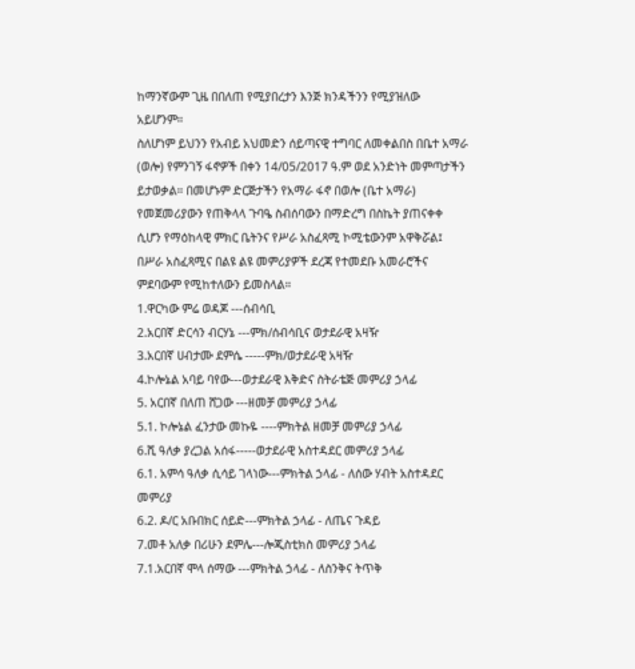ከማንኛውም ጊዜ በበለጠ የሚያበረታን እንጅ ክንዳችንን የሚያዝለው አይሆንም።
ስለሆነም ይህንን የአብይ አህመድን ሰይጣናዊ ተግባር ለመቀልበስ በቤተ አማራ (ወሎ) የምንገኝ ፋኖዎች በቀን 14/05/2017 ዓ.ም ወደ አንድነት መምጣታችን ይታወቃል። በመሆኑም ድርጅታችን የአማራ ፋኖ በወሎ (ቤተ አማራ) የመጀመሪያውን የጠቅላላ ጉባዔ ስብሰባውን በማድረግ በስኬት ያጠናቀቀ ሲሆን የማዕከላዊ ምክር ቤትንና የሥራ አስፈጻሚ ኮሚቴውንም አዋቅሯል፤ በሥራ አስፈጻሚና በልዩ ልዩ መምሪያዎች ደረጃ የተመደቡ አመራሮችና ምደባውም የሚከተለውን ይመስላል።
1.ዋርካው ምሬ ወዳጆ ---ሰብሳቢ
2.አርበኛ ድርሳን ብርሃኔ ---ምክ/ሰብሳቢና ወታደራዊ አዛዥ
3.አርበኛ ሀብታሙ ደምሴ -----ምክ/ወታደራዊ አዛዥ
4.ኮሎኔል አባይ ባየው---ወታደራዊ እቅድና ስትራቴጅ መምሪያ ኃላፊ
5. አርበኛ በለጠ ሸጋው ---ዘመቻ መምሪያ ኃላፊ
5.1. ኮሎኔል ፈንታው መኩዬ ----ምክትል ዘመቻ መምሪያ ኃላፊ
6.ሺ ዓለቃ ያረጋል አሰፋ-----ወታደራዊ አስተዳደር መምሪያ ኃላፊ
6.1. አምሳ ዓለቃ ሲሳይ ገላነው---ምክትል ኃላፊ - ለሰው ሃብት አስተዳደር መምሪያ
6.2. ዶ/ር አቡበክር ሰይድ---ምክትል ኃላፊ - ለጤና ጉዳይ
7.መቶ አለቃ በሪሁን ደምሌ---ሎጂስቲክስ መምሪያ ኃላፊ
7.1.አርበኛ ሞላ ሰማው ---ምክትል ኃላፊ - ለስንቅና ትጥቅ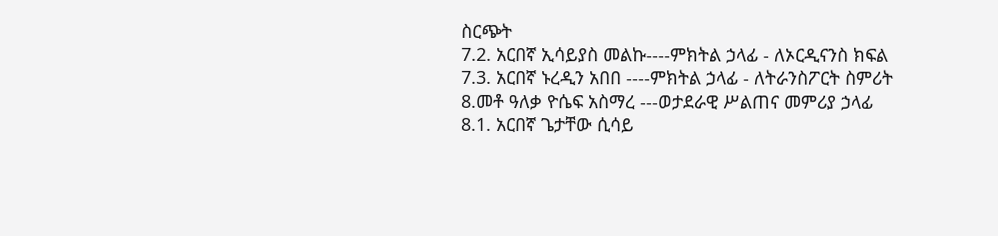ስርጭት
7.2. አርበኛ ኢሳይያስ መልኩ----ምክትል ኃላፊ - ለኦርዲናንስ ክፍል
7.3. አርበኛ ኑረዲን አበበ ----ምክትል ኃላፊ - ለትራንስፖርት ስምሪት
8.መቶ ዓለቃ ዮሴፍ አስማረ ---ወታደራዊ ሥልጠና መምሪያ ኃላፊ
8.1. አርበኛ ጌታቸው ሲሳይ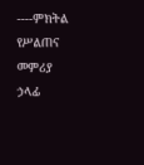----ምክትል የሥልጠና መምሪያ ኃላፊ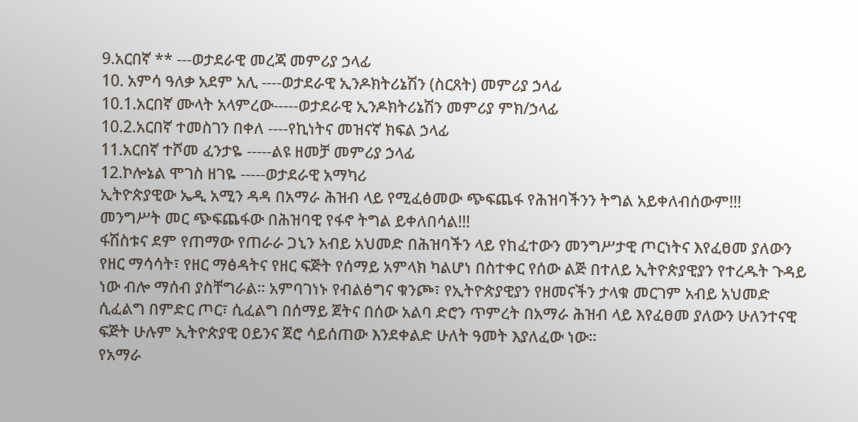9.አርበኛ ** ---ወታደራዊ መረጃ መምሪያ ኃላፊ
10. አምሳ ዓለቃ አደም አሊ ----ወታደራዊ ኢንዶክትሪኔሽን (ስርጸት) መምሪያ ኃላፊ
10.1.አርበኛ ሙላት አላምረው-----ወታደራዊ ኢንዶክትሪኔሽን መምሪያ ምክ/ኃላፊ
10.2.አርበኛ ተመስገን በቀለ ----የኪነትና መዝናኛ ክፍል ኃላፊ
11.አርበኛ ተሾመ ፈንታዬ -----ልዩ ዘመቻ መምሪያ ኃላፊ
12.ኮሎኔል ሞገስ ዘገዬ -----ወታደራዊ አማካሪ
ኢትዮጵያዊው ኤዲ አሚን ዳዳ በአማራ ሕዝብ ላይ የሚፈፅመው ጭፍጨፋ የሕዝባችንን ትግል አይቀለብሰውም!!!
መንግሥት መር ጭፍጨፋው በሕዝባዊ የፋኖ ትግል ይቀለበሳል!!!
ፋሽስቱና ደም የጠማው የጠራራ ጋኒን አብይ አህመድ በሕዝባችን ላይ የከፈተውን መንግሥታዊ ጦርነትና እየፈፀመ ያለውን የዘር ማሳሳት፣ የዘር ማፅዳትና የዘር ፍጅት የሰማይ አምላክ ካልሆነ በስተቀር የሰው ልጅ በተለይ ኢትዮጵያዊያን የተረዱት ጉዳይ ነው ብሎ ማሰብ ያስቸግራል። አምባገነኑ የብልፅግና ቁንጮ፣ የኢትዮጵያዊያን የዘመናችን ታላቁ መርገም አብይ አህመድ ሲፈልግ በምድር ጦር፣ ሲፈልግ በሰማይ ጀትና በሰው አልባ ድሮን ጥምረት በአማራ ሕዝብ ላይ እየፈፀመ ያለውን ሁለንተናዊ ፍጅት ሁሉም ኢትዮጵያዊ ዐይንና ጀሮ ሳይሰጠው እንደቀልድ ሁለት ዓመት እያለፈው ነው።
የአማራ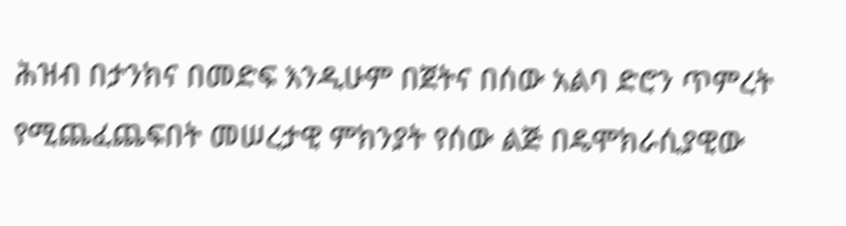ሕዝብ በታንክና በመድፍ እንዲሁም በጀትና በሰው አልባ ድሮን ጥምረት የሚጨፈጨፍበት መሠረታዊ ምክንያት የሰው ልጅ በዴሞክራሲያዊው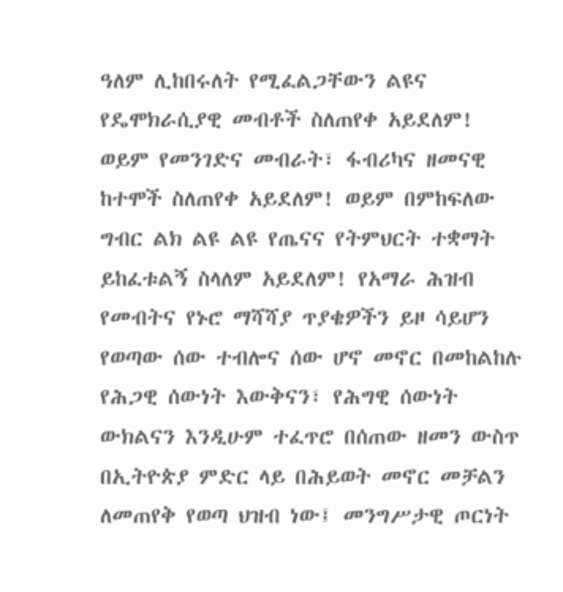ዓለም ሊከበሩለት የሚፈልጋቸውን ልዩና የዴሞክራሲያዊ መብቶች ስለጠየቀ አይደለም! ወይም የመንገድና መብራት፣ ፋብሪካና ዘመናዊ ከተሞች ስለጠየቀ አይደለም! ወይም በምከፍለው ግብር ልክ ልዩ ልዩ የጤናና የትምህርት ተቋማት ይከፈቱልኝ ስላለም አይደለም! የአማራ ሕዝብ የመብትና የኑሮ ማሻሻያ ጥያቄዎችን ይዞ ሳይሆን የወጣው ሰው ተብሎና ሰው ሆኖ መኖር በመከልከሉ የሕጋዊ ሰውነት እውቅናን፣ የሕግዊ ሰውነት ውክልናን እንዲሁም ተፈጥሮ በሰጠው ዘመን ውስጥ በኢትዮጵያ ምድር ላይ በሕይወት መኖር መቻልን ለመጠየቅ የወጣ ህዝብ ነው፤ መንግሥታዊ ጦርነት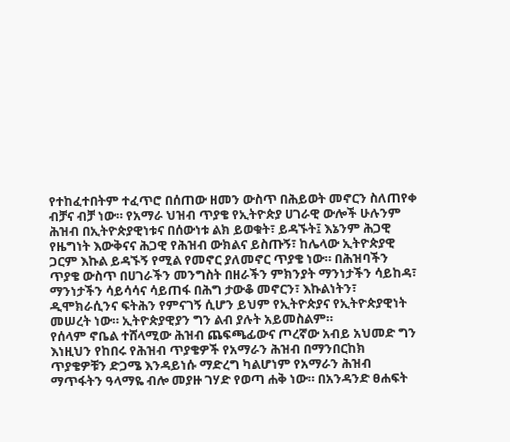የተከፈተበትም ተፈጥሮ በሰጠው ዘመን ውስጥ በሕይወት መኖርን ስለጠየቀ ብቻና ብቻ ነው። የአማራ ህዝብ ጥያቄ የኢትዮጵያ ሀገራዊ ውሎች ሁሉንም ሕዝብ በኢትዮጵያዊነቱና በሰውነቱ ልክ ይወቁት፣ ይዳኙት፤ እኔንም ሕጋዊ የዜግነት እውቅናና ሕጋዊ የሕዝብ ውክልና ይስጡኝ፣ ከሌላው ኢትዮጵያዊ ጋርም እኩል ይዳኙኝ የሚል የመኖር ያለመኖር ጥያቄ ነው። በሕዝባችን ጥያቄ ውስጥ በሀገራችን መንግስት በዘራችን ምክንያት ማንነታችን ሳይከዳ፣ ማንነታችን ሳይሳሳና ሳይጠፋ በሕግ ታውቆ መኖርን፣ እኩልነትን፣ ዲሞክራሲንና ፍትሕን የምናገኝ ሲሆን ይህም የኢትዮጵያና የኢትዮጵያዊነት መሠረት ነው። ኢትዮጵያዊያን ግን ልብ ያሉት አይመስልም።
የሰላም ኖቤል ተሸላሚው ሕዝብ ጨፍጫፊውና ጦረኛው አብይ አህመድ ግን እነዚህን የከበሩ የሕዝብ ጥያቄዎች የአማራን ሕዝብ በማንበርከክ ጥያቄዎቹን ድጋሜ እንዳይነሱ ማድረግ ካልሆነም የአማራን ሕዝብ ማጥፋትን ዓላማዬ ብሎ መያዙ ገሃድ የወጣ ሐቅ ነው። በአንዳንድ ፀሐፍት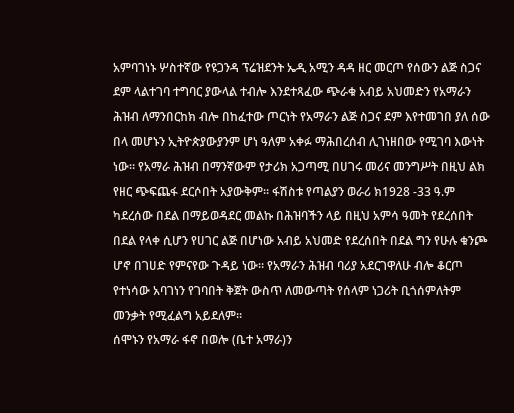አምባገነኑ ሦስተኛው የዩጋንዳ ፕሬዝደንት ኤዲ አሚን ዳዳ ዘር መርጦ የሰውን ልጅ ስጋና ደም ላልተገባ ተግባር ያውላል ተብሎ እንደተጻፈው ጭራቁ አብይ አህመድን የአማራን ሕዝብ ለማንበርከክ ብሎ በከፈተው ጦርነት የአማራን ልጅ ስጋና ደም እየተመገበ ያለ ሰው በላ መሆኑን ኢትዮጵያውያንም ሆነ ዓለም አቀፉ ማሕበረሰብ ሊገነዘበው የሚገባ እውነት ነው። የአማራ ሕዝብ በማንኛውም የታሪክ አጋጣሚ በሀገሩ መሪና መንግሥት በዚህ ልክ የዘር ጭፍጨፋ ደርሶበት አያውቅም። ፋሽስቱ የጣልያን ወራሪ ክ1928 -33 ዓ.ም ካደረሰው በደል በማይወዳደር መልኩ በሕዝባችን ላይ በዚህ አምሳ ዓመት የደረሰበት በደል የላቀ ሲሆን የሀገር ልጅ በሆነው አብይ አህመድ የደረሰበት በደል ግን የሁሉ ቁንጮ ሆኖ በገሀድ የምናየው ጉዳይ ነው። የአማራን ሕዝብ ባሪያ አደርገዋለሁ ብሎ ቆርጦ የተነሳው አባገነን የገባበት ቅጀት ውስጥ ለመውጣት የሰላም ነጋሪት ቢጎሰምለትም መንቃት የሚፈልግ አይደለም።
ሰሞኑን የአማራ ፋኖ በወሎ (ቤተ አማራ)ን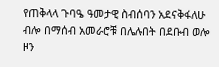የጠቅላላ ጉባዔ ዓመታዊ ስብሰባን አደናቅፋለሁ ብሎ በማሰብ አመራሮቹ በሌሉበት በደቡብ ወሎ ዞን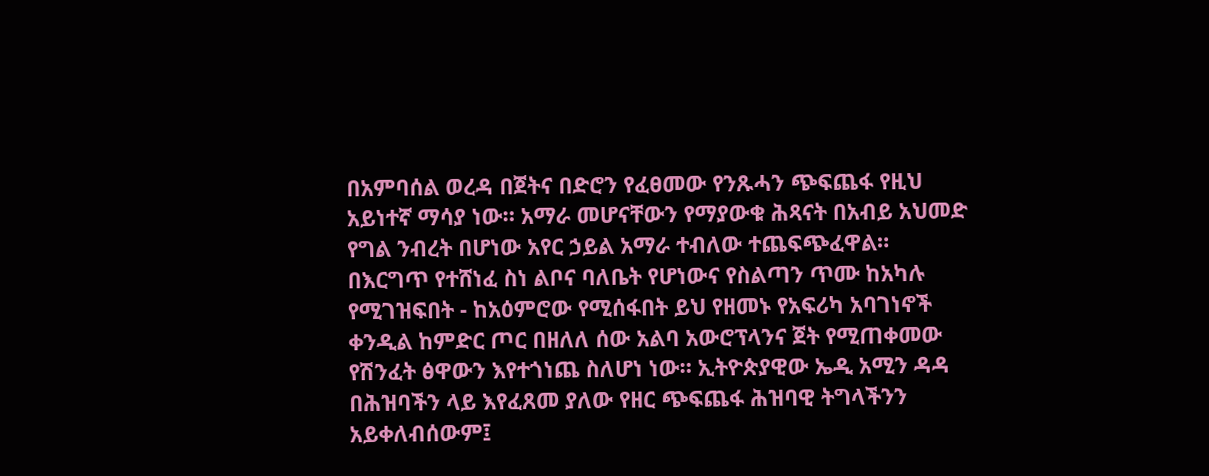በአምባሰል ወረዳ በጀትና በድሮን የፈፀመው የንጹሓን ጭፍጨፋ የዚህ አይነተኛ ማሳያ ነው። አማራ መሆናቸውን የማያውቁ ሕጻናት በአብይ አህመድ የግል ንብረት በሆነው አየር ኃይል አማራ ተብለው ተጨፍጭፈዋል።
በእርግጥ የተሸነፈ ስነ ልቦና ባለቤት የሆነውና የስልጣን ጥሙ ከአካሉ የሚገዝፍበት - ከአዕምሮው የሚሰፋበት ይህ የዘመኑ የአፍሪካ አባገነኖች ቀንዲል ከምድር ጦር በዘለለ ሰው አልባ አውሮፕላንና ጀት የሚጠቀመው የሽንፈት ፅዋውን እየተጎነጨ ስለሆነ ነው። ኢትዮጵያዊው ኤዲ አሚን ዳዳ በሕዝባችን ላይ እየፈጸመ ያለው የዘር ጭፍጨፋ ሕዝባዊ ትግላችንን አይቀለብሰውም፤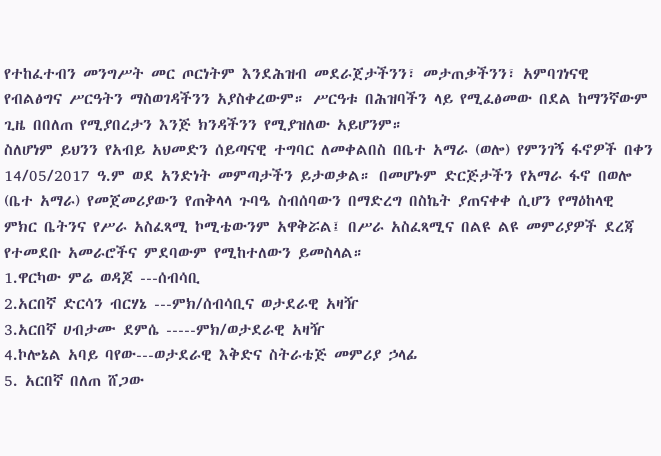የተከፈተብን መንግሥት መር ጦርነትም እንደሕዝብ መደራጀታችንን፣ መታጠቃችንን፣ አምባገነናዊ የብልፅግና ሥርዓትን ማስወገዳችንን አያስቀረውም። ሥርዓቱ በሕዝባችን ላይ የሚፈፅመው በደል ከማንኛውም ጊዜ በበለጠ የሚያበረታን እንጅ ክንዳችንን የሚያዝለው አይሆንም።
ስለሆነም ይህንን የአብይ አህመድን ሰይጣናዊ ተግባር ለመቀልበስ በቤተ አማራ (ወሎ) የምንገኝ ፋኖዎች በቀን 14/05/2017 ዓ.ም ወደ አንድነት መምጣታችን ይታወቃል። በመሆኑም ድርጅታችን የአማራ ፋኖ በወሎ (ቤተ አማራ) የመጀመሪያውን የጠቅላላ ጉባዔ ስብሰባውን በማድረግ በስኬት ያጠናቀቀ ሲሆን የማዕከላዊ ምክር ቤትንና የሥራ አስፈጻሚ ኮሚቴውንም አዋቅሯል፤ በሥራ አስፈጻሚና በልዩ ልዩ መምሪያዎች ደረጃ የተመደቡ አመራሮችና ምደባውም የሚከተለውን ይመስላል።
1.ዋርካው ምሬ ወዳጆ ---ሰብሳቢ
2.አርበኛ ድርሳን ብርሃኔ ---ምክ/ሰብሳቢና ወታደራዊ አዛዥ
3.አርበኛ ሀብታሙ ደምሴ -----ምክ/ወታደራዊ አዛዥ
4.ኮሎኔል አባይ ባየው---ወታደራዊ እቅድና ስትራቴጅ መምሪያ ኃላፊ
5. አርበኛ በለጠ ሸጋው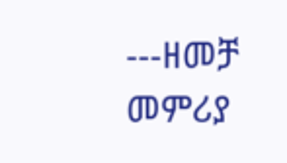---ዘመቻ መምሪያ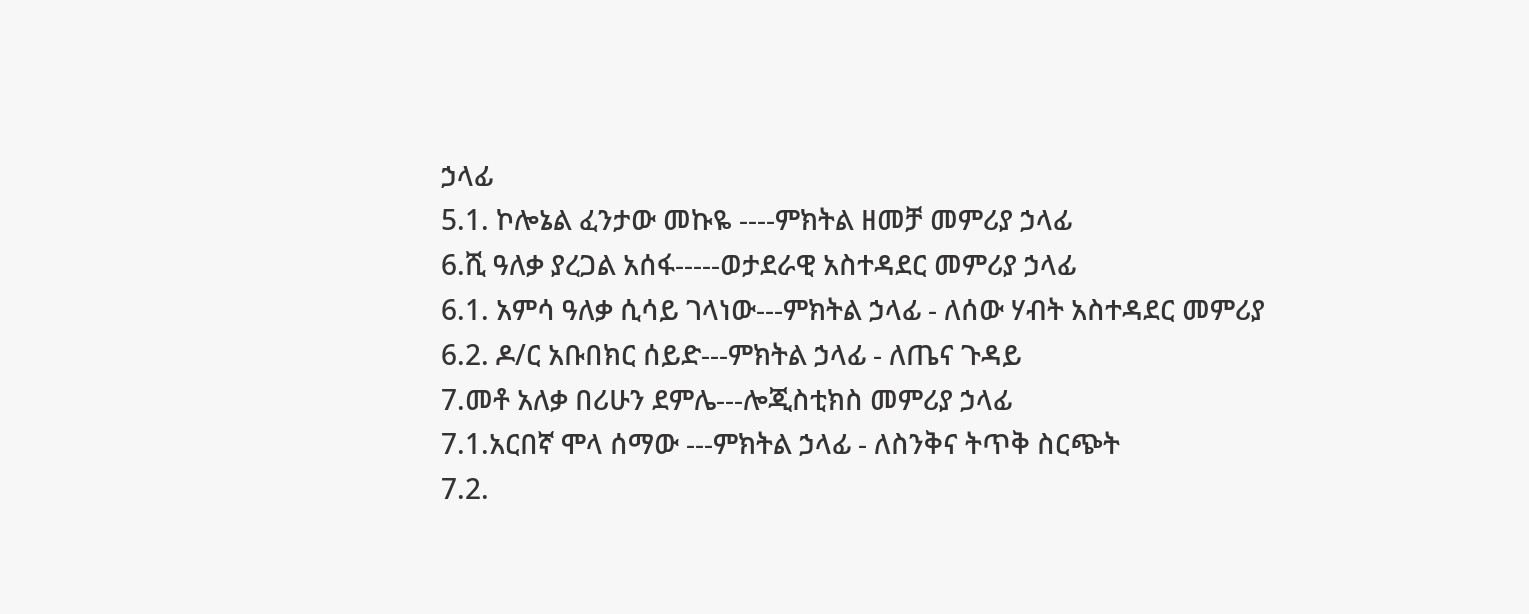ኃላፊ
5.1. ኮሎኔል ፈንታው መኩዬ ----ምክትል ዘመቻ መምሪያ ኃላፊ
6.ሺ ዓለቃ ያረጋል አሰፋ-----ወታደራዊ አስተዳደር መምሪያ ኃላፊ
6.1. አምሳ ዓለቃ ሲሳይ ገላነው---ምክትል ኃላፊ - ለሰው ሃብት አስተዳደር መምሪያ
6.2. ዶ/ር አቡበክር ሰይድ---ምክትል ኃላፊ - ለጤና ጉዳይ
7.መቶ አለቃ በሪሁን ደምሌ---ሎጂስቲክስ መምሪያ ኃላፊ
7.1.አርበኛ ሞላ ሰማው ---ምክትል ኃላፊ - ለስንቅና ትጥቅ ስርጭት
7.2.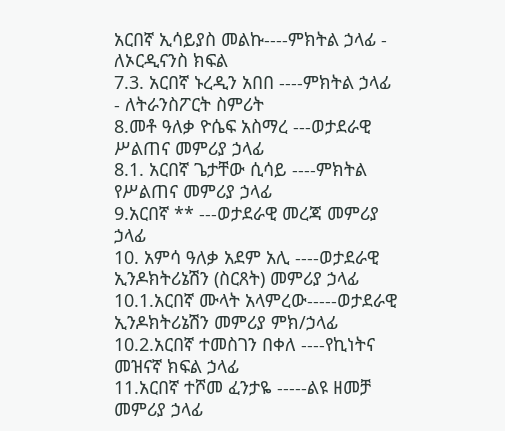አርበኛ ኢሳይያስ መልኩ----ምክትል ኃላፊ - ለኦርዲናንስ ክፍል
7.3. አርበኛ ኑረዲን አበበ ----ምክትል ኃላፊ - ለትራንስፖርት ስምሪት
8.መቶ ዓለቃ ዮሴፍ አስማረ ---ወታደራዊ ሥልጠና መምሪያ ኃላፊ
8.1. አርበኛ ጌታቸው ሲሳይ ----ምክትል የሥልጠና መምሪያ ኃላፊ
9.አርበኛ ** ---ወታደራዊ መረጃ መምሪያ ኃላፊ
10. አምሳ ዓለቃ አደም አሊ ----ወታደራዊ ኢንዶክትሪኔሽን (ስርጸት) መምሪያ ኃላፊ
10.1.አርበኛ ሙላት አላምረው-----ወታደራዊ ኢንዶክትሪኔሽን መምሪያ ምክ/ኃላፊ
10.2.አርበኛ ተመስገን በቀለ ----የኪነትና መዝናኛ ክፍል ኃላፊ
11.አርበኛ ተሾመ ፈንታዬ -----ልዩ ዘመቻ መምሪያ ኃላፊ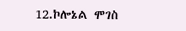12.ኮሎኔል ሞገስ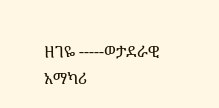ዘገዬ -----ወታደራዊ አማካሪ